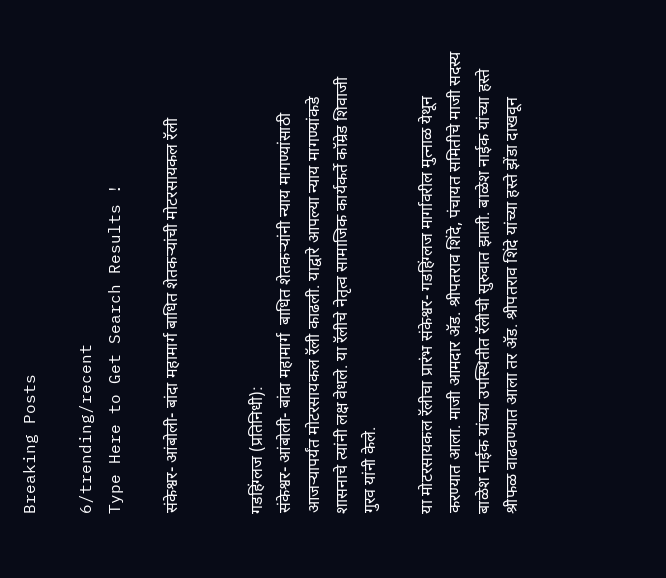Breaking Posts

6/trending/recent
Type Here to Get Search Results !

संकेश्वर- आंबोली- बांदा महामार्ग बाधित शेतकऱ्यांची मोटरसायकल रॅली


गडहिंग्लज (प्रतिनिधी):
संकेश्वर- आंबोली- बांदा महामार्ग  बाधित शेतकऱ्यांनी न्याय मागण्यांसाठी आजऱ्यापर्यंत मोटरसायकल रॅली काढली. याद्वारे आपल्या न्याय मागण्यांकडे शासनाचे त्यांनी लक्ष वेधले. या रॅलीचे नेतृत्व सामाजिक कार्यकर्ते कॉम्रेड शिवाजी गुरव यांनी केले.

या मोटरसायकल रॅलीचा प्रारंभ संकेश्वर- गडहिंग्लज मार्गावरील मुत्नाळ येथून करण्यात आला. माजी आमदार ॲड. श्रीपतराव शिंदे, पंचायत समितीचे माजी सदस्य बाळेश नाईक यांच्या उपस्थितीत रॅलीची सुरुवात झाली. बाळेश नाईक यांच्या हस्ते श्रीफळ वाढवण्यात आला तर ॲड. श्रीपतराव शिंदे यांच्या हस्ते झेंडा दाखवून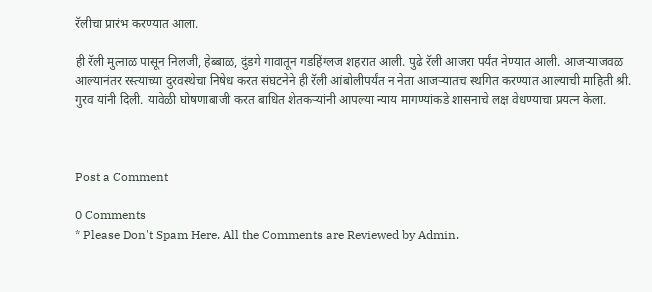रॅलीचा प्रारंभ करण्यात आला.

ही रॅली मुत्नाळ पासून निलजी, हेब्बाळ, दुंडगे गावातून गडहिंग्लज शहरात आली. पुढे रॅली आजरा पर्यंत नेण्यात आली. आजऱ्याजवळ आल्यानंतर रस्त्याच्या दुरवस्थेचा निषेध करत संघटनेने ही रॅली आंबोलीपर्यंत न नेता आजऱ्यातच स्थगित करण्यात आल्याची माहिती श्री. गुरव यांनी दिली. यावेळी घोषणाबाजी करत बाधित शेतकऱ्यांनी आपल्या न्याय मागण्यांकडे शासनाचे लक्ष वेधण्याचा प्रयत्न केला.



Post a Comment

0 Comments
* Please Don't Spam Here. All the Comments are Reviewed by Admin.